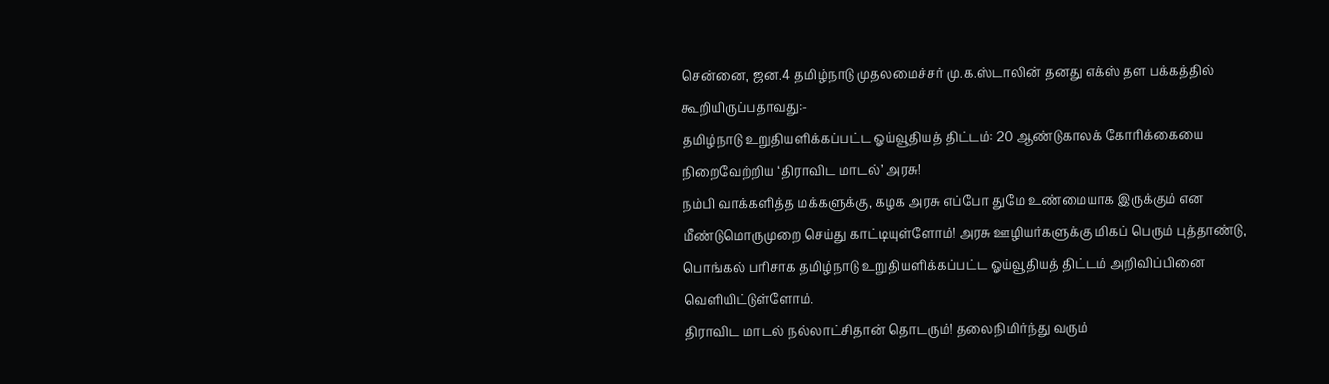சென்னை, ஜன.4 தமிழ்நாடு முதலமைச்சர் மு.க.ஸ்டாலின் தனது எக்ஸ் தள பக்கத்தில் கூறியிருப்பதாவது:-
தமிழ்நாடு உறுதியளிக்கப்பட்ட ஓய்வூதியத் திட்டம்: 20 ஆண்டுகாலக் கோரிக்கையை நிறைவேற்றிய ‘திராவிட மாடல்’ அரசு!
நம்பி வாக்களித்த மக்களுக்கு, கழக அரசு எப்போ துமே உண்மையாக இருக்கும் என மீண்டுமொருமுறை செய்து காட்டியுள்ளோம்! அரசு ஊழியர்களுக்கு மிகப் பெரும் புத்தாண்டு, பொங்கல் பரிசாக தமிழ்நாடு உறுதியளிக்கப்பட்ட ஓய்வூதியத் திட்டம் அறிவிப்பினை வெளியிட்டுள்ளோம்.
திராவிட மாடல் நல்லாட்சிதான் தொடரும்! தலைநிமிர்ந்து வரும்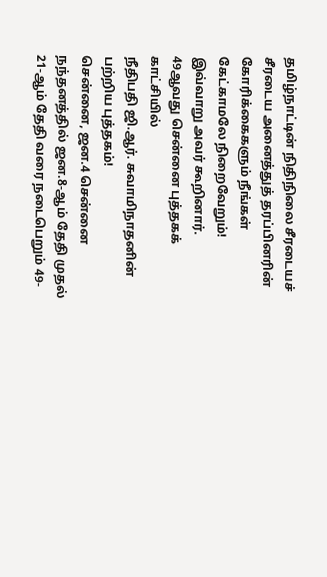தமிழ்நாட்டின் நிதிநிலை சீரடையச் சீரடைய அனைத்துத் தரப்பினரின் கோரிக்கைகளும் நீங்கள் கேட்காமலே நிறைவேறும்!
இவ்வாறு அவர் கூறினார்.
49ஆவது சென்னை புத்தகக் காட்சியில்
நீதிபதி ஜி.ஆர். சுவாமிநாதனின்
பற்றிய புத்தகம்!
சென்னை, ஜன.4 சென்னை நந்தனத்தில் ஜன.8-ஆம் தேதி முதல் 21-ஆம் தேதி வரை நடைபெறும் 49-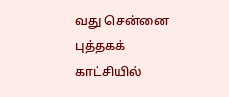வது சென்னை புத்தகக் காட்சியில்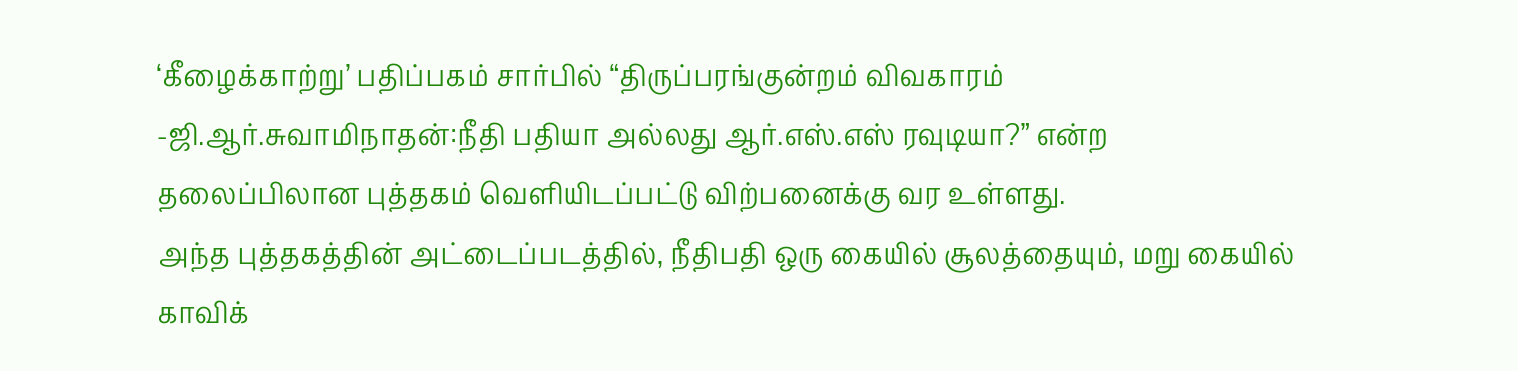‘கீழைக்காற்று’ பதிப்பகம் சார்பில் “திருப்பரங்குன்றம் விவகாரம் -ஜி.ஆர்.சுவாமிநாதன்:நீதி பதியா அல்லது ஆர்.எஸ்.எஸ் ரவுடியா?” என்ற தலைப்பிலான புத்தகம் வெளியிடப்பட்டு விற்பனைக்கு வர உள்ளது.
அந்த புத்தகத்தின் அட்டைப்படத்தில், நீதிபதி ஒரு கையில் சூலத்தையும், மறு கையில் காவிக்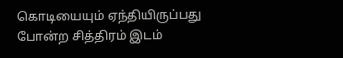கொடியையும் ஏந்தியிருப்பது போன்ற சித்திரம் இடம்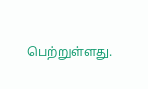பெற்றுள்ளது.